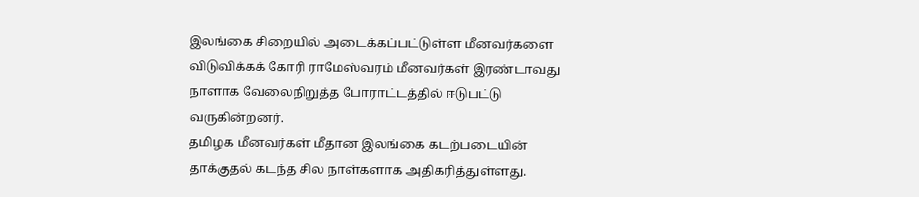இலங்கை சிறையில் அடைக்கப்பட்டுள்ள மீனவர்களை விடுவிக்கக் கோரி ராமேஸ்வரம் மீனவர்கள் இரண்டாவது நாளாக வேலைநிறுத்த போராட்டத்தில் ஈடுபட்டு வருகின்றனர்.
தமிழக மீனவர்கள் மீதான இலங்கை கடற்படையின் தாக்குதல் கடந்த சில நாள்களாக அதிகரித்துள்ளது.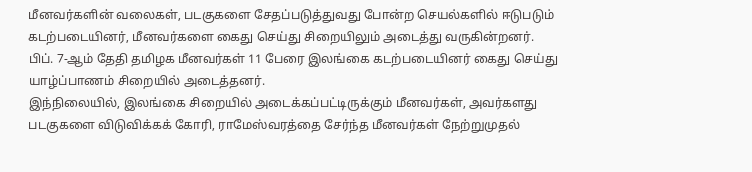மீனவர்களின் வலைகள், படகுகளை சேதப்படுத்துவது போன்ற செயல்களில் ஈடுபடும் கடற்படையினர், மீனவர்களை கைது செய்து சிறையிலும் அடைத்து வருகின்றனர்.
பிப். 7-ஆம் தேதி தமிழக மீனவர்கள் 11 பேரை இலங்கை கடற்படையினர் கைது செய்து யாழ்ப்பாணம் சிறையில் அடைத்தனர்.
இந்நிலையில், இலங்கை சிறையில் அடைக்கப்பட்டிருக்கும் மீனவர்கள், அவர்களது படகுகளை விடுவிக்கக் கோரி, ராமேஸ்வரத்தை சேர்ந்த மீனவர்கள் நேற்றுமுதல்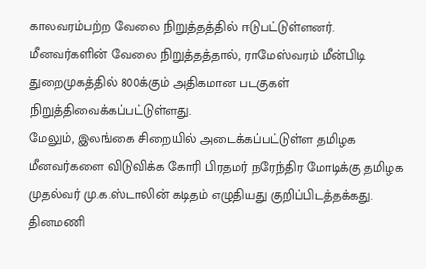காலவரம்பற்ற வேலை நிறுத்தத்தில் ஈடுபட்டுள்ளனர்.
மீனவர்களின் வேலை நிறுத்தத்தால், ராமேஸ்வரம் மீன்பிடி துறைமுகத்தில் 800க்கும் அதிகமான படகுகள் நிறுத்திவைக்கப்பட்டுள்ளது.
மேலும், இலங்கை சிறையில் அடைக்கப்பட்டுள்ள தமிழக மீனவர்களை விடுவிக்க கோரி பிரதமர் நரேந்திர மோடிக்கு தமிழக முதல்வர் மு.க.ஸ்டாலின் கடிதம் எழுதியது குறிப்பிடத்தக்கது.
தினமணி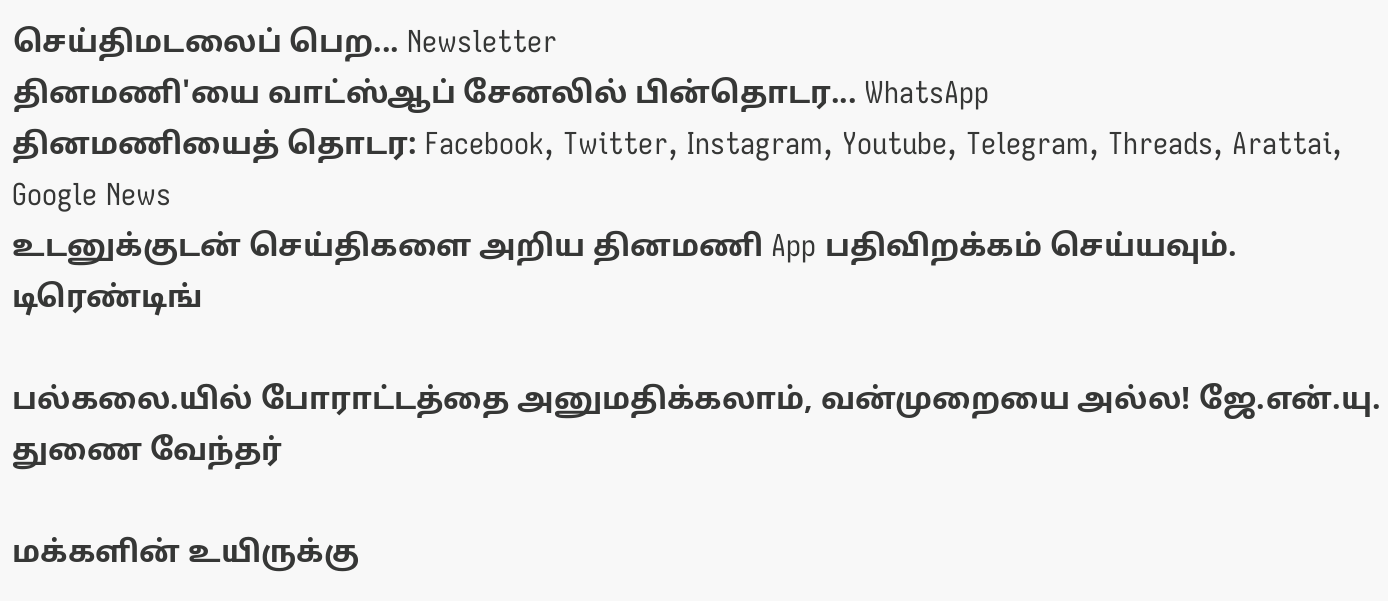செய்திமடலைப் பெற... Newsletter
தினமணி'யை வாட்ஸ்ஆப் சேனலில் பின்தொடர... WhatsApp
தினமணியைத் தொடர: Facebook, Twitter, Instagram, Youtube, Telegram, Threads, Arattai, Google News
உடனுக்குடன் செய்திகளை அறிய தினமணி App பதிவிறக்கம் செய்யவும்.
டிரெண்டிங்

பல்கலை.யில் போராட்டத்தை அனுமதிக்கலாம், வன்முறையை அல்ல! ஜே.என்.யு. துணை வேந்தர்

மக்களின் உயிருக்கு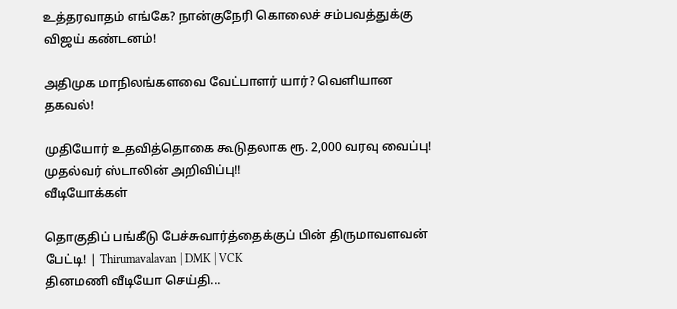உத்தரவாதம் எங்கே? நான்குநேரி கொலைச் சம்பவத்துக்கு விஜய் கண்டனம்!

அதிமுக மாநிலங்களவை வேட்பாளர் யார்? வெளியான தகவல்!

முதியோர் உதவித்தொகை கூடுதலாக ரூ. 2,000 வரவு வைப்பு! முதல்வர் ஸ்டாலின் அறிவிப்பு!!
வீடியோக்கள்

தொகுதிப் பங்கீடு பேச்சுவார்த்தைக்குப் பின் திருமாவளவன் பேட்டி! | Thirumavalavan | DMK | VCK
தினமணி வீடியோ செய்தி...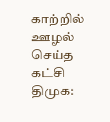காற்றில் ஊழல் செய்த கட்சி திமுக: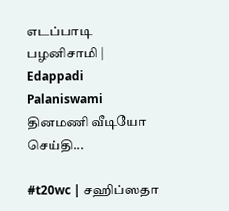எடப்பாடி பழனிசாமி | Edappadi Palaniswami
தினமணி வீடியோ செய்தி...

#t20wc | சஹிப்ஸதா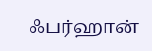ஃபர்ஹான்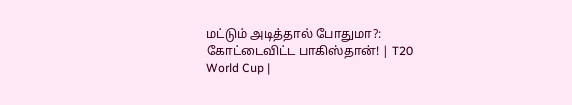மட்டும் அடித்தால் போதுமா?: கோட்டைவிட்ட பாகிஸ்தான்! | T20 World Cup |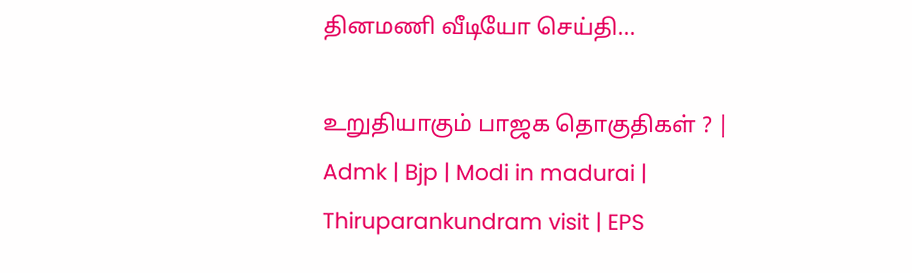தினமணி வீடியோ செய்தி...

உறுதியாகும் பாஜக தொகுதிகள் ? | Admk | Bjp | Modi in madurai | Thiruparankundram visit | EPS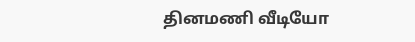தினமணி வீடியோ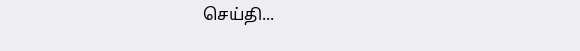செய்தி...